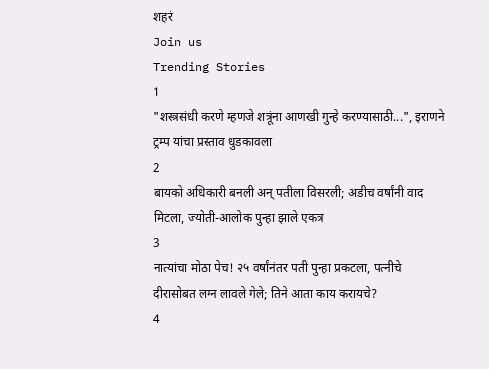शहरं
Join us
Trending Stories
1
"शस्त्रसंधी करणे म्हणजे शत्रूंना आणखी गुन्हे करण्यासाठी...", इराणने ट्रम्प यांचा प्रस्ताव धुडकावला
2
बायको अधिकारी बनली अन् पतीला विसरली; अडीच वर्षांनी वाद मिटला, ज्योती-आलोक पुन्हा झाले एकत्र
3
नात्यांचा मोठा पेच! २५ वर्षांनंतर पती पुन्हा प्रकटला, पत्नीचे दीरासोबत लग्न लावले गेले; तिने आता काय करायचे?
4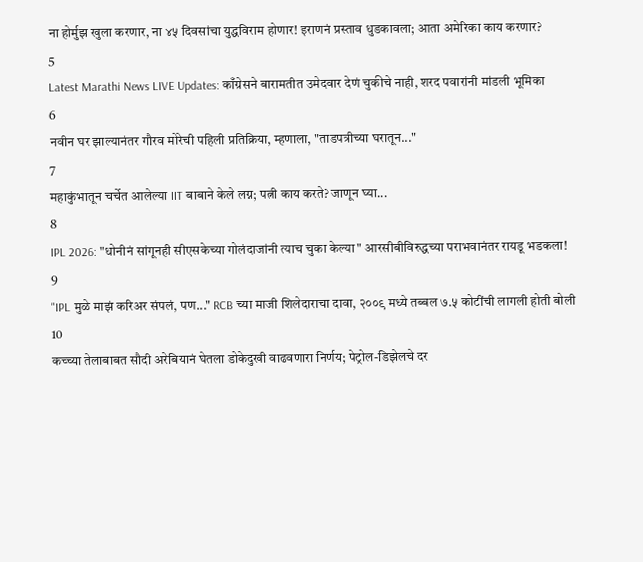ना होर्मुझ खुला करणार, ना ४५ दिवसांचा युद्धविराम होणार! इराणनं प्रस्ताव धुडकावला; आता अमेरिका काय करणार?
5
Latest Marathi News LIVE Updates: काँग्रेसने बारामतीत उमेदवार देणं चुकीचे नाही, शरद पवारांनी मांडली भूमिका
6
नवीन घर झाल्यानंतर गौरव मोरेची पहिली प्रतिक्रिया, म्हणाला, "ताडपत्रीच्या घरातून..."
7
महाकुंभातून चर्चेत आलेल्या IIT बाबाने केले लग्न; पत्नी काय करते? जाणून घ्या...
8
IPL 2026: "धोनीनं सांगूनही सीएसकेच्या गोलंदाजांनी त्याच चुका केल्या" आरसीबीविरुद्धच्या पराभवानंतर रायडू भडकला!
9
"IPL मुळे माझं करिअर संपलं, पण..." RCB च्या माजी शिलेदाराचा दावा, २००९ मध्ये तब्बल ७.५ कोटींची लागली होती बोली
10
कच्च्या तेलाबाबत सौदी अरेबियानं घेतला डोकेदुखी वाढवणारा निर्णय; पेट्रोल-डिझेलचे दर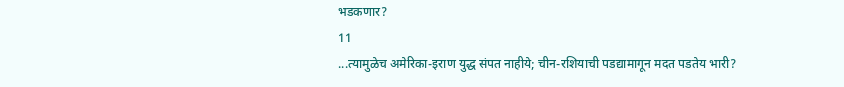भडकणार?
11
...त्यामुळेच अमेरिका-इराण युद्ध संपत नाहीये; चीन-रशियाची पडद्यामागून मदत पडतेय भारी?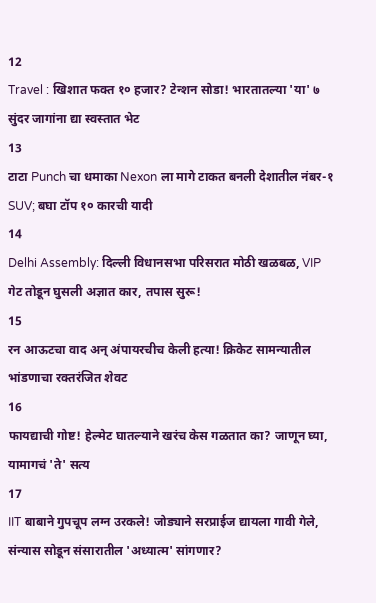12
Travel : खिशात फक्त १० हजार? टेन्शन सोडा! भारतातल्या 'या' ७ सुंदर जागांना द्या स्वस्तात भेट
13
टाटा Punch चा धमाका Nexon ला मागे टाकत बनली देशातील नंबर-१ SUV; बघा टॉप १० कारची यादी
14
Delhi Assembly: दिल्ली विधानसभा परिसरात मोठी खळबळ, VIP गेट तोडून घुसली अज्ञात कार, तपास सुरू!
15
रन आऊटचा वाद अन् अंपायरचीच केली हत्या! क्रिकेट सामन्यातील भांडणाचा रक्तरंजित शेवट
16
फायद्याची गोष्ट! हेल्मेट घातल्याने खरंच केस गळतात का? जाणून घ्या, यामागचं 'ते' सत्य
17
IIT बाबाने गुपचूप लग्न उरकले! जोड्याने सरप्राईज द्यायला गावी गेले, संन्यास सोडून संसारातील 'अध्यात्म' सांगणार?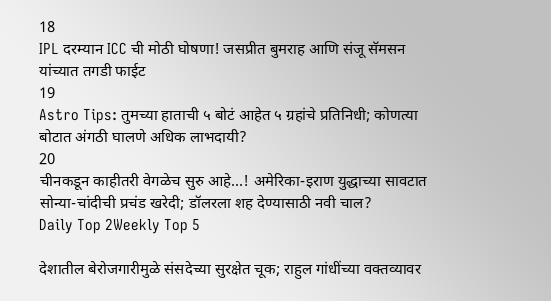18
IPL दरम्यान ICC ची मोठी घोषणा! जसप्रीत बुमराह आणि संजू सॅमसन यांच्यात तगडी फाईट
19
Astro Tips: तुमच्या हाताची ५ बोटं आहेत ५ ग्रहांचे प्रतिनिधी; कोणत्या बोटात अंगठी घालणे अधिक लाभदायी?
20
चीनकडून काहीतरी वेगळेच सुरु आहे...! अमेरिका-इराण युद्धाच्या सावटात सोन्या-चांदीची प्रचंड खरेदी; डॉलरला शह देण्यासाठी नवी चाल?
Daily Top 2Weekly Top 5

देशातील बेरोजगारीमुळे संसदेच्या सुरक्षेत चूक; राहुल गांधींच्या वक्तव्यावर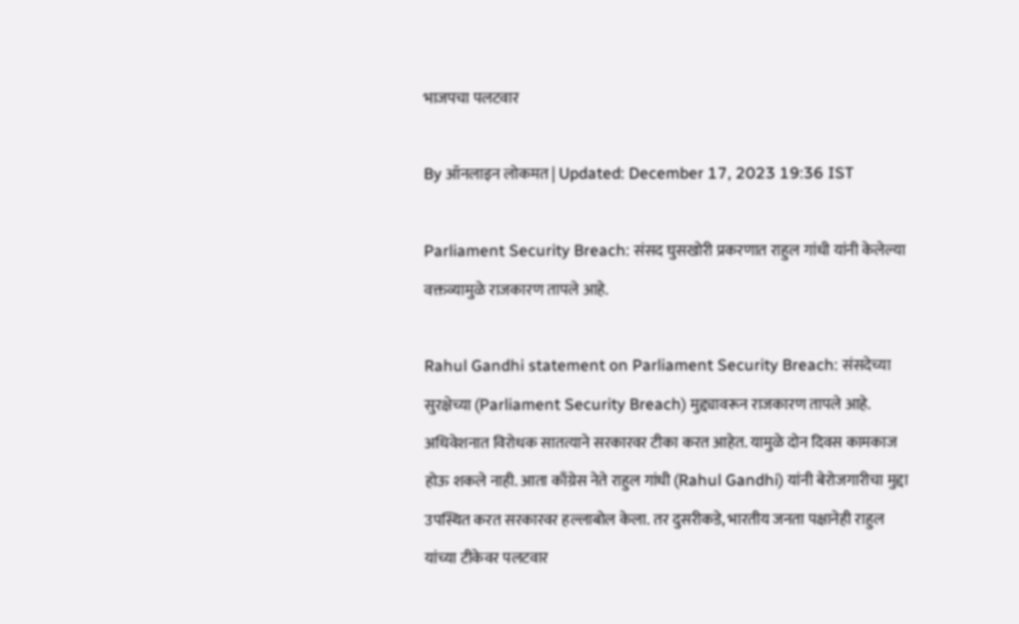भाजपचा पलटवार

By ऑनलाइन लोकमत | Updated: December 17, 2023 19:36 IST

Parliament Security Breach: संसद घुसखोरी प्रकरणात राहुल गांधी यांनी केलेल्या वक्तव्यामुळे राजकारण तापले आहे.

Rahul Gandhi statement on Parliament Security Breach: संसदेच्या सुरक्षेच्या (Parliament Security Breach) मुद्द्यावरून राजकारण तापले आहे. अधिवेशनात विरोधक सातत्याने सरकारवर टीका करत आहेत. यामुळे दोन दिवस कामकाज होऊ शकले नाही. आता काँग्रेस नेते राहुल गांधी (Rahul Gandhi) यांनी बेरोजगारीचा मुद्दा उपस्थित करत सरकारवर हल्लाबोल केला. तर दुसरीकडे, भारतीय जनता पक्षानेही राहुल यांच्या टीकेवर पलटवार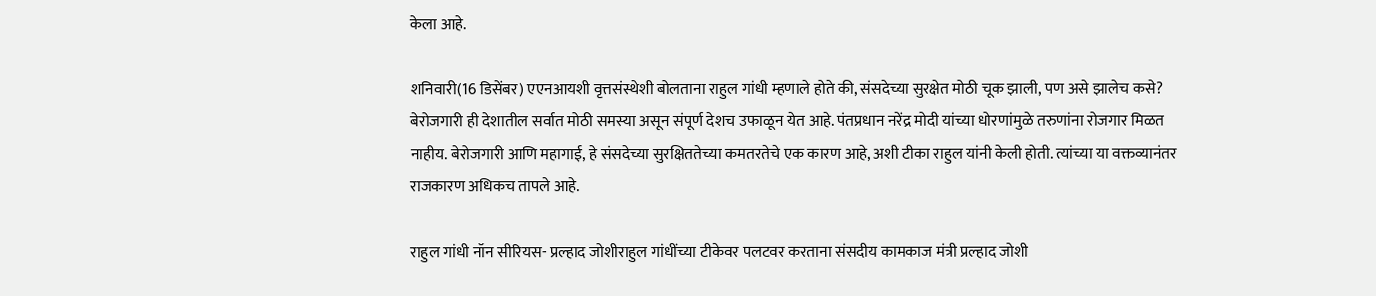केला आहे.

शनिवारी(16 डिसेंबर) एएनआयशी वृत्तसंस्थेशी बोलताना राहुल गांधी म्हणाले होते की, संसदेच्या सुरक्षेत मोठी चूक झाली, पण असे झालेच कसे? बेरोजगारी ही देशातील सर्वात मोठी समस्या असून संपूर्ण देशच उफाळून येत आहे. पंतप्रधान नरेंद्र मोदी यांच्या धोरणांमुळे तरुणांना रोजगार मिळत नाहीय. बेरोजगारी आणि महागाई, हे संसदेच्या सुरक्षिततेच्या कमतरतेचे एक कारण आहे, अशी टीका राहुल यांनी केली होती. त्यांच्या या वक्तव्यानंतर राजकारण अधिकच तापले आहे.

राहुल गांधी नॉन सीरियस- प्रल्हाद जोशीराहुल गांधींच्या टीकेवर पलटवर करताना संसदीय कामकाज मंत्री प्रल्हाद जोशी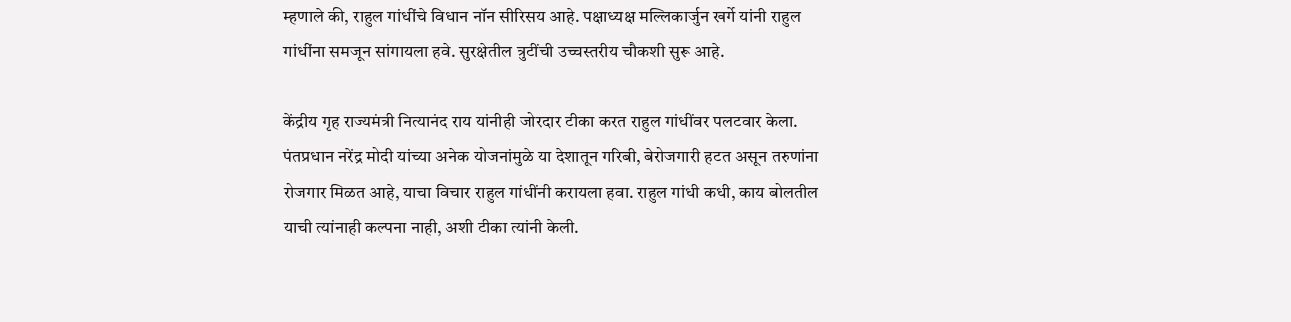म्हणाले की, राहुल गांधींचे विधान नॉन सीरिसय आहे. पक्षाध्यक्ष मल्लिकार्जुन खर्गे यांनी राहुल गांधींना समजून सांगायला हवे. सुरक्षेतील त्रुटींची उच्चस्तरीय चौकशी सुरू आहे.

केंद्रीय गृह राज्यमंत्री नित्यानंद राय यांनीही जोरदार टीका करत राहुल गांधींवर पलटवार केला. पंतप्रधान नरेंद्र मोदी यांच्या अनेक योजनांमुळे या देशातून गरिबी, बेरोजगारी हटत असून तरुणांना रोजगार मिळत आहे, याचा विचार राहुल गांधींनी करायला हवा. राहुल गांधी कधी, काय बोलतील याची त्यांनाही कल्पना नाही, अशी टीका त्यांनी केली.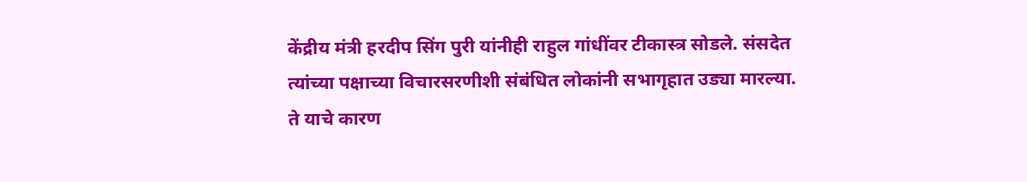केंद्रीय मंत्री हरदीप सिंग पुरी यांनीही राहुल गांधींवर टीकास्त्र सोडले. संसदेत त्यांच्या पक्षाच्या विचारसरणीशी संबंधित लोकांनी सभागृहात उड्या मारल्या. ते याचे कारण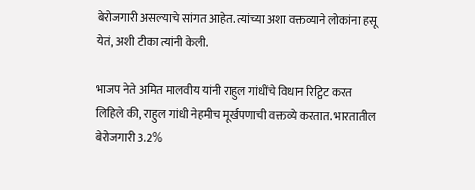बेरोजगारी असल्याचे सांगत आहेत. त्यांच्या अशा वक्तव्याने लोकांना हसू येतं, अशी टीका त्यांनी केली.

भाजप नेते अमित मालवीय यांनी राहुल गांधींचे विधान रिट्विट करत लिहिले की, राहुल गांधी नेहमीच मूर्खपणाची वक्तव्ये करतात. भारतातील बेरोजगारी 3.2%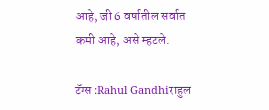आहे, जी 6 वर्षातील सर्वात कमी आहे, असे म्हटले.

टॅग्स :Rahul Gandhiराहुल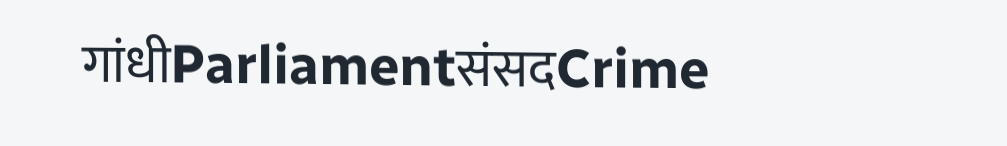गांधीParliamentसंसदCrime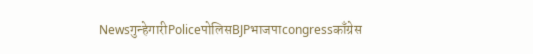Newsगुन्हेगारीPoliceपोलिसBJPभाजपाcongressकाँग्रेस